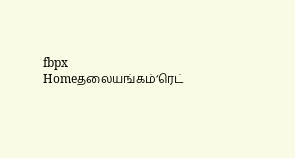fbpx
Homeதலையங்கம்‘ரெட்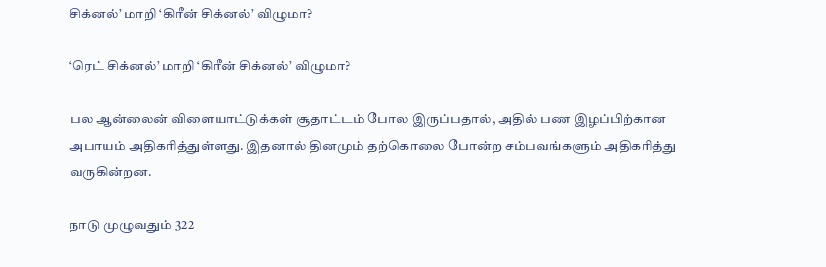சிக்னல்’ மாறி ‘கிரீன் சிக்னல்’ விழுமா?

‘ரெட் சிக்னல்’ மாறி ‘கிரீன் சிக்னல்’ விழுமா?

பல ஆன்லைன் விளையாட்டுக்கள் சூதாட்டம் போல இருப்பதால், அதில் பண இழப்பிற்கான அபாயம் அதிகரித்துள்ளது. இதனால் தினமும் தற்கொலை போன்ற சம்பவங்களும் அதிகரித்து வருகின்றன.

நாடு முழுவதும் 322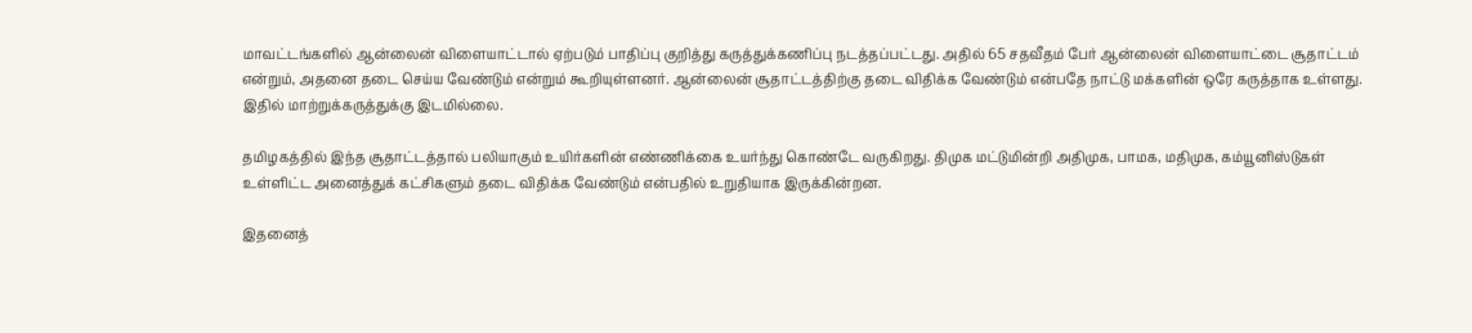மாவட்டங்களில் ஆன்லைன் விளையாட்டால் ஏற்படும் பாதிப்பு குறித்து கருத்துக்கணிப்பு நடத்தப்பட்டது. அதில் 65 சதவீதம் பேர் ஆன்லைன் விளையாட்டை சூதாட்டம் என்றும், அதனை தடை செய்ய வேண்டும் என்றும் கூறியுள்ளனர். ஆன்லைன் சூதாட்டத்திற்கு தடை விதிக்க வேண்டும் என்பதே நாட்டு மக்களின் ஒரே கருத்தாக உள்ளது. இதில் மாற்றுக்கருத்துக்கு இடமில்லை.

தமிழகத்தில் இந்த சூதாட்டத்தால் பலியாகும் உயிர்களின் எண்ணிக்கை உயர்ந்து கொண்டே வருகிறது. திமுக மட்டுமின்றி அதிமுக, பாமக, மதிமுக, கம்யூனிஸ்டுகள் உள்ளிட்ட அனைத்துக் கட்சிகளும் தடை விதிக்க வேண்டும் என்பதில் உறுதியாக இருக்கின்றன.

இதனைத்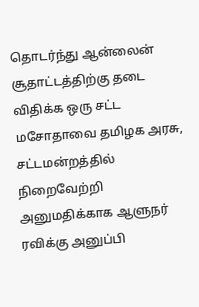தொடர்ந்து ஆன்லைன் சூதாட்டத்திற்கு தடை விதிக்க ஒரு சட்ட மசோதாவை தமிழக அரசு, சட்டமன்றத்தில் நிறைவேற்றி அனுமதிக்காக ஆளுநர் ரவிக்கு அனுப்பி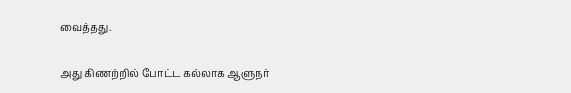வைத்தது.

அது கிணற்றில் போட்ட கல்லாக ஆளுநர்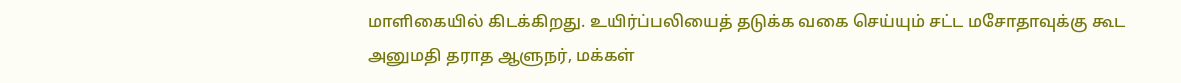மாளிகையில் கிடக்கிறது. உயிர்ப்பலியைத் தடுக்க வகை செய்யும் சட்ட மசோதாவுக்கு கூட அனுமதி தராத ஆளுநர், மக்கள்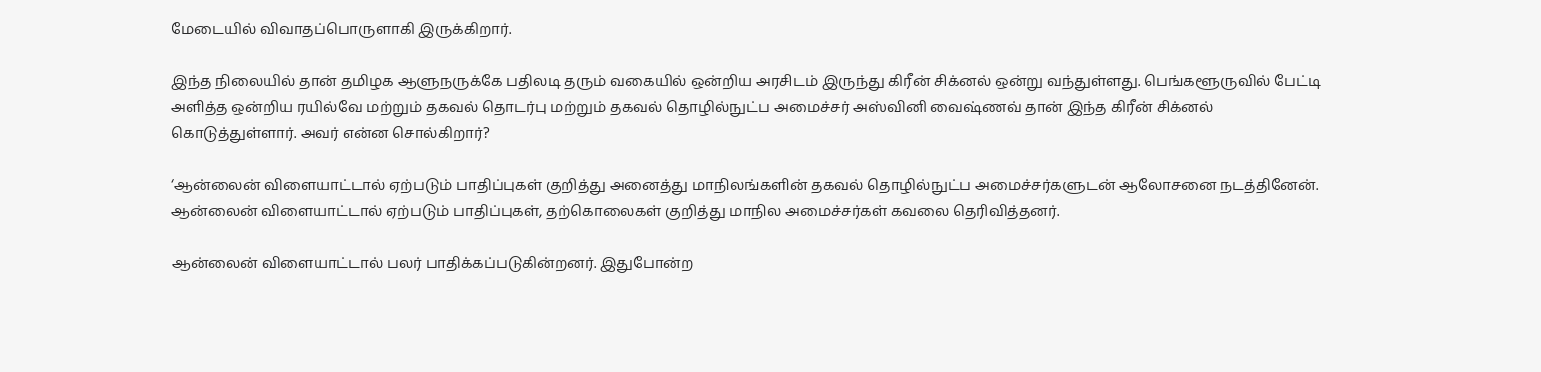மேடையில் விவாதப்பொருளாகி இருக்கிறார்.

இந்த நிலையில் தான் தமிழக ஆளுநருக்கே பதிலடி தரும் வகையில் ஒன்றிய அரசிடம் இருந்து கிரீன் சிக்னல் ஒன்று வந்துள்ளது. பெங்களூருவில் பேட்டி அளித்த ஒன்றிய ரயில்வே மற்றும் தகவல் தொடர்பு மற்றும் தகவல் தொழில்நுட்ப அமைச்சர் அஸ்வினி வைஷ்ணவ் தான் இந்த கிரீன் சிக்னல் கொடுத்துள்ளார். அவர் என்ன சொல்கிறார்?

‘ஆன்லைன் விளையாட்டால் ஏற்படும் பாதிப்புகள் குறித்து அனைத்து மாநிலங்களின் தகவல் தொழில்நுட்ப அமைச்சர்களுடன் ஆலோசனை நடத்தினேன். ஆன்லைன் விளையாட்டால் ஏற்படும் பாதிப்புகள், தற்கொலைகள் குறித்து மாநில அமைச்சர்கள் கவலை தெரிவித்தனர்.

ஆன்லைன் விளையாட்டால் பலர் பாதிக்கப்படுகின்றனர். இதுபோன்ற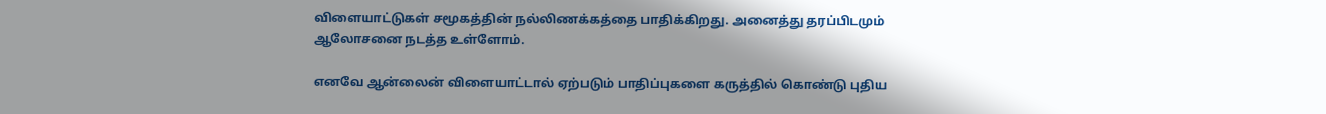விளையாட்டுகள் சமூகத்தின் நல்லிணக்கத்தை பாதிக்கிறது. அனைத்து தரப்பிடமும் ஆலோசனை நடத்த உள்ளோம்.

எனவே ஆன்லைன் விளையாட்டால் ஏற்படும் பாதிப்புகளை கருத்தில் கொண்டு புதிய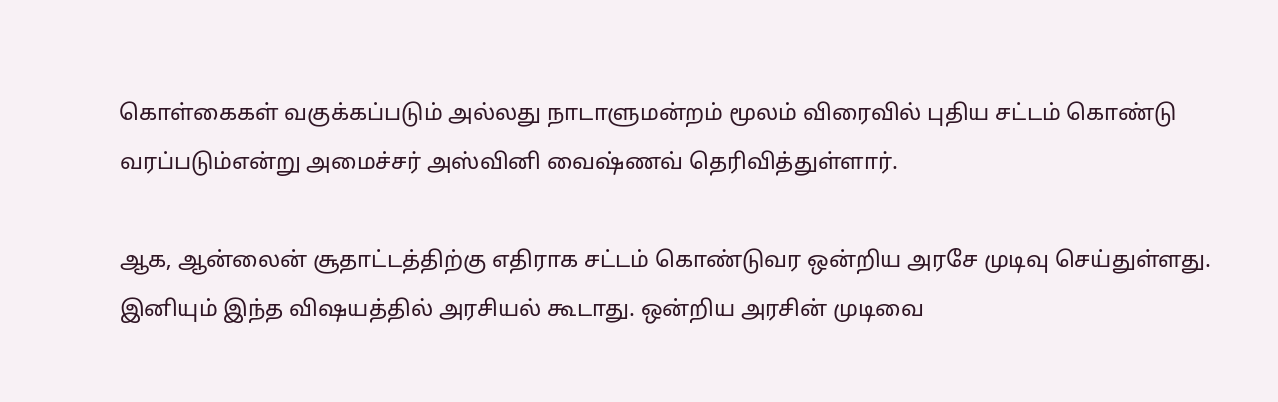கொள்கைகள் வகுக்கப்படும் அல்லது நாடாளுமன்றம் மூலம் விரைவில் புதிய சட்டம் கொண்டு வரப்படும்என்று அமைச்சர் அஸ்வினி வைஷ்ணவ் தெரிவித்துள்ளார்.

ஆக, ஆன்லைன் சூதாட்டத்திற்கு எதிராக சட்டம் கொண்டுவர ஒன்றிய அரசே முடிவு செய்துள்ளது. இனியும் இந்த விஷயத்தில் அரசியல் கூடாது. ஒன்றிய அரசின் முடிவை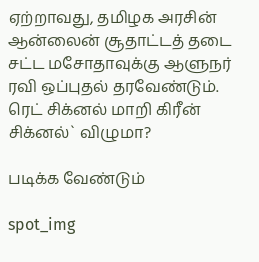ஏற்றாவது, தமிழக அரசின் ஆன்லைன் சூதாட்டத் தடை சட்ட மசோதாவுக்கு ஆளுநர் ரவி ஒப்புதல் தரவேண்டும். ரெட் சிக்னல் மாறி கிரீன் சிக்னல்` விழுமா?

படிக்க வேண்டும்

spot_img